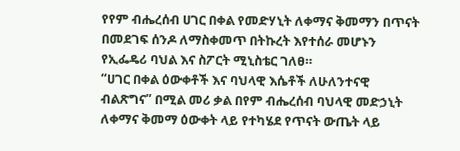የየም ብሔረሰብ ሀገር በቀል የመድሃኒት ለቀማና ቅመማን በጥናት በመደገፍ ሰንዶ ለማስቀመጥ በትኩረት እየተሰራ መሆኑን የኢፌዴሪ ባህል እና ስፖርት ሚኒስቴር ገለፀ።
“ሀገር በቀል ዕውቀቶች እና ባህላዊ እሴቶች ለሁለንተናዊ ብልጽግና” በሚል መሪ ቃል በየም ብሔረሰብ ባህላዊ መድኃኒት ለቀማና ቅመማ ዕውቀት ላይ የተካሄደ የጥናት ውጤት ላይ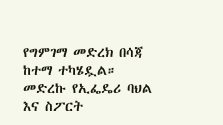የግምገማ መድረክ በሳጃ ከተማ ተካሄዷል።
መድረኩ የኢፌዴሪ ባህል እና ስፖርት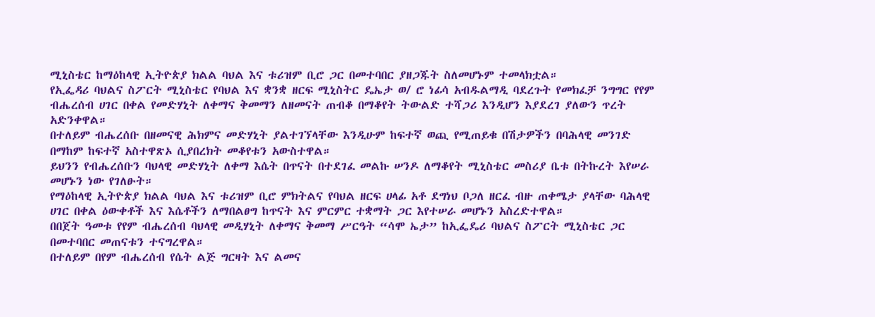ሚኒስቴር ከማዕከላዊ ኢትዮጵያ ክልል ባህል እና ቱሪዝም ቢሮ ጋር በመተባበር ያዘጋጁት ስለመሆኑም ተመላክቷል።
የኢፌዳሪ ባህልና ስፖርት ሚኒስቴር የባህል እና ቋንቋ ዘርፍ ሚኒስትር ዴኤታ ወ/ ሮ ነፊሳ አብዱልማዲ ባደረጉት የመክፈቻ ንግግር የየም ብሔረሰብ ሀገር በቀል የመድሃኒት ለቀማና ቅመማን ለዘመናት ጠብቆ በማቆየት ትውልድ ተሻጋሪ እንዲሆን እያደረገ ያለውን ጥረት አድንቀዋል።
በተለይም ብሔረሰቡ በዘመናዊ ሕክምና መድሃኒት ያልተገኘላቸው እንዲሁም ከፍተኛ ወጪ የሚጠይቁ በሽታዎችን በባሕላዊ መንገድ በማከም ከፍተኛ አስተዋጽኦ ሲያበረክት መቆየቱን አውስተዋል።
ይህንን የብሔረሰቡን ባህላዊ መድሃኒት ለቀማ እሴት በጥናት በተደገፈ መልኩ ሠንዶ ለማቆየት ሚኒስቴር መስሪያ ቤቱ በትኩረት እየሠራ መሆኑን ነው የገለፁት።
የማዕከላዊ ኢትዮጵያ ክልል ባህል እና ቱሪዝም ቢሮ ምክትልና የባህል ዘርፍ ሀላፊ አቶ ደግነህ ቦጋለ ዘርፈ ብዙ ጠቀሜታ ያላቸው ባሕላዊ ሀገር በቀል ዕውቀቶች እና እሴቶችን ለማበልፀግ ከጥናት እና ምርምር ተቋማት ጋር እየተሠራ መሆኑን አስረድተዋል።
በበጀት ዓመቱ የየም ብሔረሰብ ባህላዊ መዲሃኒት ለቀማና ቅመማ ሥርዓት “ሳሞ ኤታ” ከኢፌዴሪ ባህልና ስፖርት ሚኒስቴር ጋር በመተባበር መጠናቱን ተናግረዋል።
በተለይም በየም ብሔረሰብ የሴት ልጅ ግርዛት እና ልመና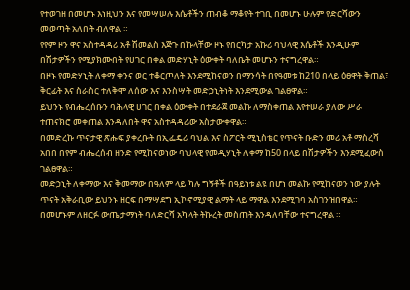የተወገዘ በመሆኑ እነዚህን እና የመሣሠሉ እሴቶችን ጠብቆ ማቆየት ተገቢ በመሆኑ ሁሉም የድርሻውን መወጣት አለበት ብለዋል ።
የየም ዞን ዋና አስተዳዳሪ አቶ ሽመልስ እጅጉ በኩላቸው ዞኑ የበርካታ አኩሪ ባህላዊ እሴቶች እንዲሁም በሽታዎችን የሚያክሙበት የሀገር በቀል መድሃኒት ዕውቀት ባለቤት መሆኑን ተናግረዋል።
በዞኑ የመድሃኒት ለቀማ ቀንና ወር ተቆርጦለት እንደሚከናወን በማንሳት በየዓመቱ ከ210 በላይ ዕፀዋት ቅጠል፣ ቅርፊት እና ስራስር ተለቅሞ ለሰው እና እንስሣት መድኃኒትነት እንደሚውል ገልፀዋል።
ይህንኑ የብሔረሰቡን ባሕላዊ ሀገር በቀል ዕውቀት በተደራጀ መልኩ ለማስቀጠል እየተሠራ ያለው ሥራ ተጠናክሮ መቀጠል እንዳለበት ዋና አስተዳዳሪው አስታውቀዋል።
በመድረኩ ጥናታዊ ጽሑፍ ያቀረቡት በኢፌዴሪ ባህል እና ስፖርት ሚኒስቴር የጥናት ቡድን መሪ አቶ ማስረሻ አበበ በየም ብሔረሰብ ዘንድ የሚከናወነው ባህላዊ የመዲሃኒት ለቀማ ከ50 በላይ በሽታዎችን እንደሚፈውስ ገልፀዋል።
መድኃኒት ለቀማው እና ቅመማው በዓለም ላይ ካሉ ግኝቶች በዓይነቱ ልዩ በሆነ መልኩ የሚከናወን ነው ያሉት ጥናት አቅራቢው ይህንኑ ዘርፍ በማሣደግ ኢኮኖሚያዊ ልማት ላይ ማዋል እንደሚገባ አስገንዝበዋል።
በመሆኑም ለዘርፉ ውጤታማነት ባለድርሻ አካላት ትኩረት መስጠት እንዳለባቸው ተናግረዋል ።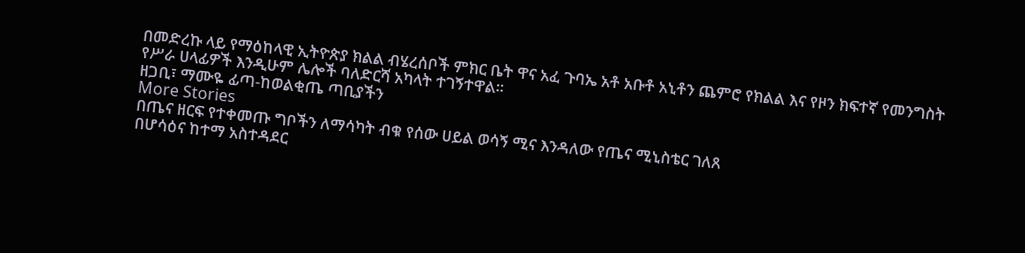በመድረኩ ላይ የማዕከላዊ ኢትዮጵያ ክልል ብሄረሰቦች ምክር ቤት ዋና አፈ ጉባኤ አቶ አቡቶ አኒቶን ጨምሮ የክልል እና የዞን ክፍተኛ የመንግስት የሥራ ሀላፊዎች እንዲሁም ሌሎች ባለድርሻ አካላት ተገኝተዋል።
ዘጋቢ፣ ማሙዬ ፊጣ-ከወልቂጤ ጣቢያችን
More Stories
በጤና ዘርፍ የተቀመጡ ግቦችን ለማሳካት ብቁ የሰው ሀይል ወሳኝ ሚና እንዳለው የጤና ሚኒስቴር ገለጸ
በሆሳዕና ከተማ አስተዳደር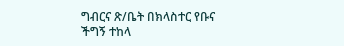ግብርና ጽ/ቤት በክላስተር የቡና ችግኝ ተከላ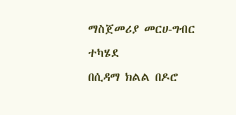ማስጀመሪያ መርሀ-ግብር ተካሄደ
በሲዳማ ክልል በዶሮ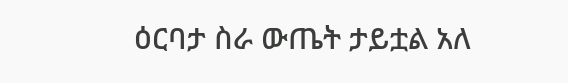ዕርባታ ስራ ውጤት ታይቷል አለ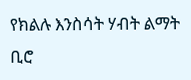የክልሉ እንስሳት ሃብት ልማት ቢሮ